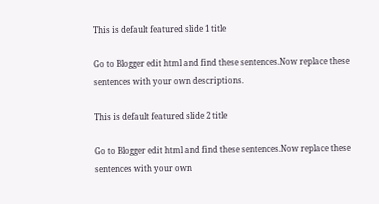This is default featured slide 1 title

Go to Blogger edit html and find these sentences.Now replace these sentences with your own descriptions.

This is default featured slide 2 title

Go to Blogger edit html and find these sentences.Now replace these sentences with your own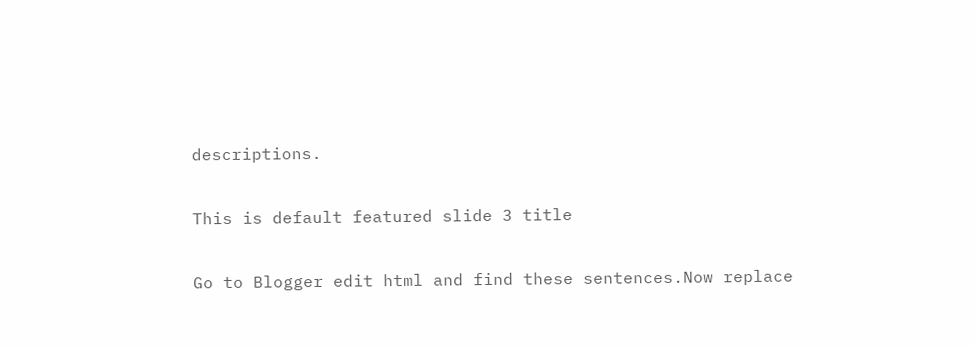descriptions.

This is default featured slide 3 title

Go to Blogger edit html and find these sentences.Now replace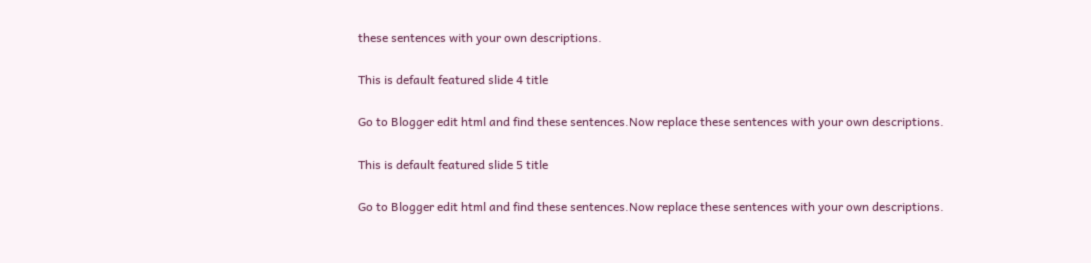these sentences with your own descriptions.

This is default featured slide 4 title

Go to Blogger edit html and find these sentences.Now replace these sentences with your own descriptions.

This is default featured slide 5 title

Go to Blogger edit html and find these sentences.Now replace these sentences with your own descriptions.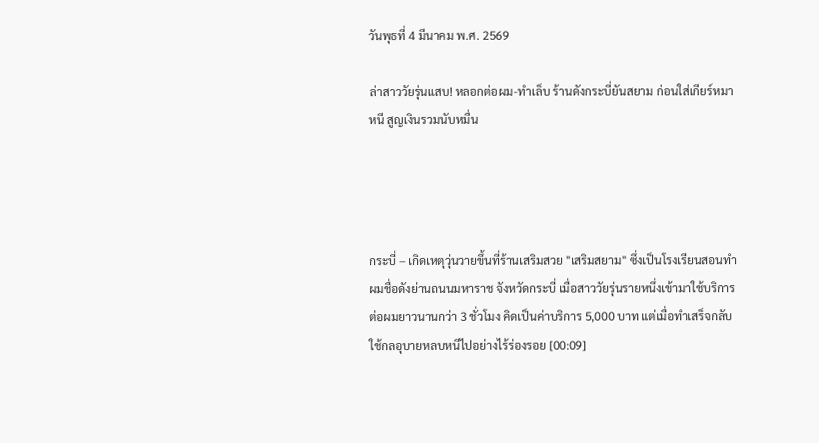วันพุธที่ 4 มีนาคม พ.ศ. 2569

ล่าสาววัยรุ่นแสบ! หลอกต่อผม-ทำเล็บ ร้านดังกระบี่ยันสยาม ก่อนใส่เกียร์หมาหนี สูญเงินรวมนับหมื่น




กระบี่ – เกิดเหตุวุ่นวายขึ้นที่ร้านเสริมสวย "เสริมสยาม" ซึ่งเป็นโรงเรียนสอนทำผมชื่อดังย่านถนนมหาราช จังหวัดกระบี่ เมื่อสาววัยรุ่นรายหนึ่งเข้ามาใช้บริการต่อผมยาวนานกว่า 3 ชั่วโมง คิดเป็นค่าบริการ 5,000 บาท แต่เมื่อทำเสร็จกลับใช้กลอุบายหลบหนีไปอย่างไร้ร่องรอย [00:09]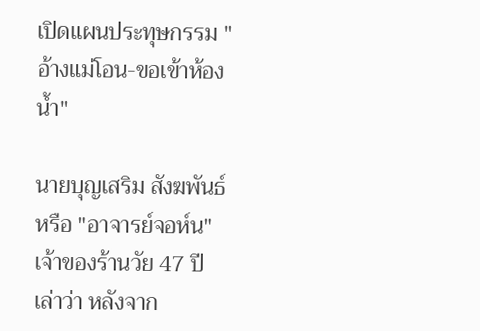เปิดแผนประทุษกรรม "อ้างแม่โอน-ขอเข้าห้องน้ำ"

นายบุญเสริม สังฆพันธ์ หรือ "อาจารย์จอห์น" เจ้าของร้านวัย 47 ปี เล่าว่า หลังจาก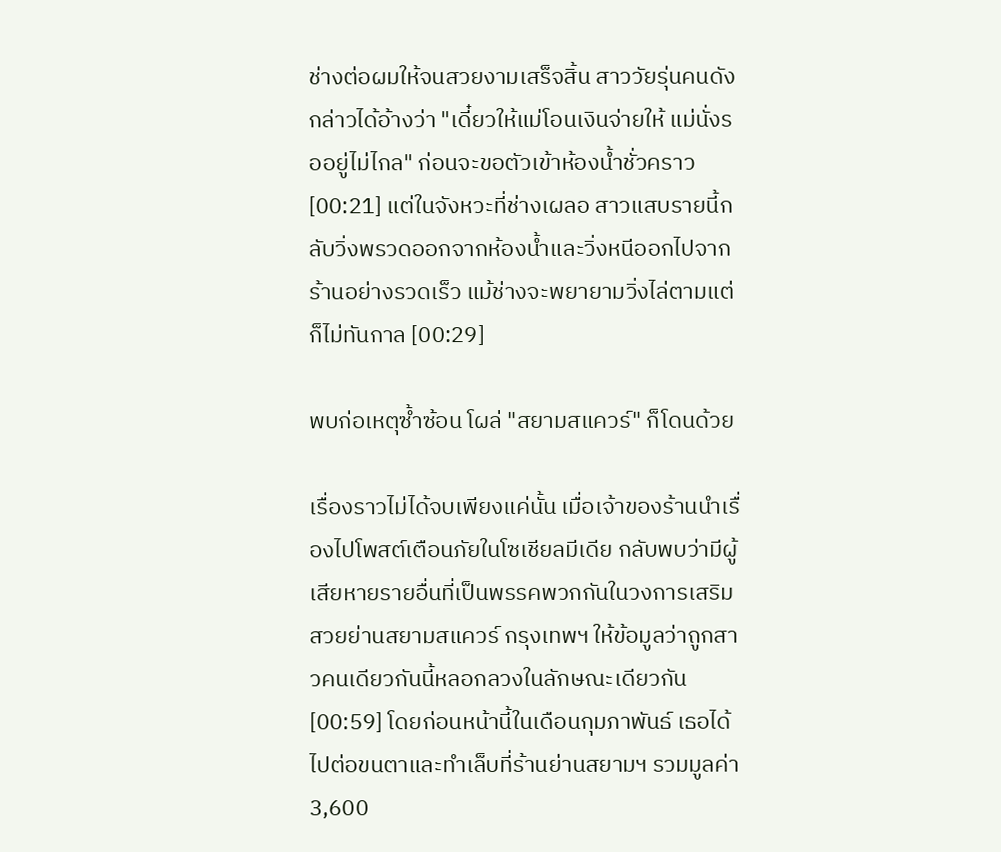ช่างต่อผมให้จนสวยงามเสร็จสิ้น สาววัยรุ่นคนดังกล่าวได้อ้างว่า "เดี๋ยวให้แม่โอนเงินจ่ายให้ แม่นั่งรออยู่ไม่ไกล" ก่อนจะขอตัวเข้าห้องน้ำชั่วคราว [00:21] แต่ในจังหวะที่ช่างเผลอ สาวแสบรายนี้กลับวิ่งพรวดออกจากห้องน้ำและวิ่งหนีออกไปจากร้านอย่างรวดเร็ว แม้ช่างจะพยายามวิ่งไล่ตามแต่ก็ไม่ทันกาล [00:29]

พบก่อเหตุซ้ำซ้อน โผล่ "สยามสแควร์" ก็โดนด้วย

เรื่องราวไม่ได้จบเพียงแค่นั้น เมื่อเจ้าของร้านนำเรื่องไปโพสต์เตือนภัยในโซเชียลมีเดีย กลับพบว่ามีผู้เสียหายรายอื่นที่เป็นพรรคพวกกันในวงการเสริมสวยย่านสยามสแควร์ กรุงเทพฯ ให้ข้อมูลว่าถูกสาวคนเดียวกันนี้หลอกลวงในลักษณะเดียวกัน [00:59] โดยก่อนหน้านี้ในเดือนกุมภาพันธ์ เธอได้ไปต่อขนตาและทำเล็บที่ร้านย่านสยามฯ รวมมูลค่า 3,600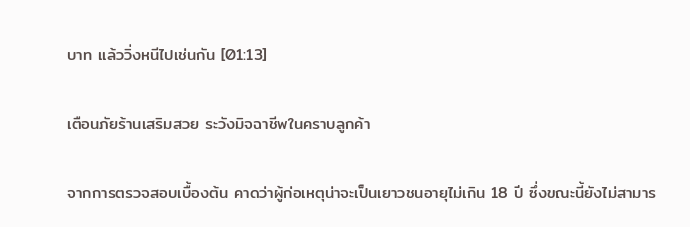บาท แล้ววิ่งหนีไปเช่นกัน [01:13]

เตือนภัยร้านเสริมสวย ระวังมิจฉาชีพในคราบลูกค้า

จากการตรวจสอบเบื้องต้น คาดว่าผู้ก่อเหตุน่าจะเป็นเยาวชนอายุไม่เกิน 18 ปี ซึ่งขณะนี้ยังไม่สามาร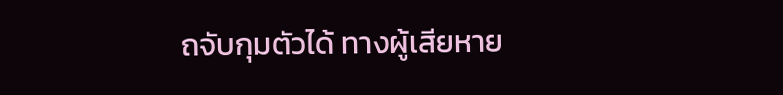ถจับกุมตัวได้ ทางผู้เสียหาย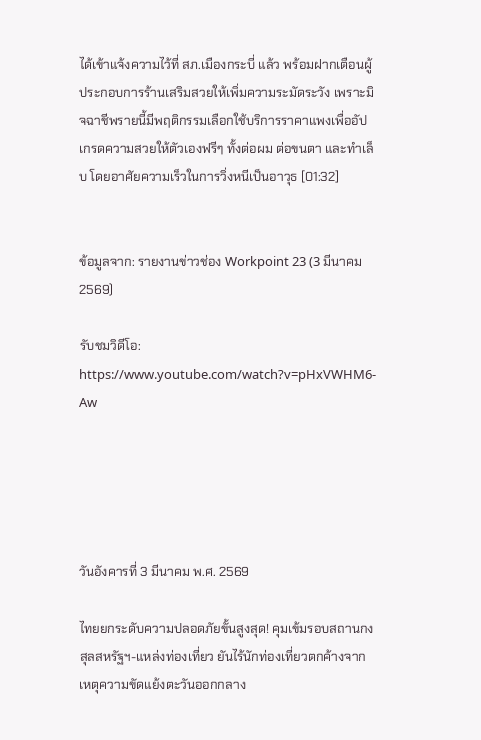ได้เข้าแจ้งความไว้ที่ สภ.เมืองกระบี่ แล้ว พร้อมฝากเตือนผู้ประกอบการร้านเสริมสวยให้เพิ่มความระมัดระวัง เพราะมิจฉาชีพรายนี้มีพฤติกรรมเลือกใช้บริการราคาแพงเพื่ออัปเกรดความสวยให้ตัวเองฟรีๆ ทั้งต่อผม ต่อขนตา และทำเล็บ โดยอาศัยความเร็วในการวิ่งหนีเป็นอาวุธ [01:32]


ข้อมูลจาก: รายงานข่าวช่อง Workpoint 23 (3 มีนาคม 2569)

รับชมวิดีโอ: https://www.youtube.com/watch?v=pHxVWHM6-Aw





วันอังคารที่ 3 มีนาคม พ.ศ. 2569

ไทยยกระดับความปลอดภัยขั้นสูงสุด! คุมเข้มรอบสถานกงสุลสหรัฐฯ-แหล่งท่องเที่ยว ยันไร้นักท่องเที่ยวตกค้างจากเหตุความขัดแย้งตะวันออกกลาง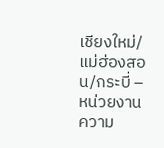เชียงใหม่/แม่ฮ่องสอน/กระบี่ – หน่วยงานความ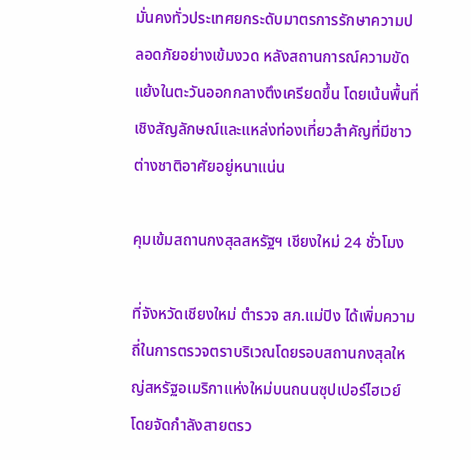มั่นคงทั่วประเทศยกระดับมาตรการรักษาความปลอดภัยอย่างเข้มงวด หลังสถานการณ์ความขัดแย้งในตะวันออกกลางตึงเครียดขึ้น โดยเน้นพื้นที่เชิงสัญลักษณ์และแหล่งท่องเที่ยวสำคัญที่มีชาวต่างชาติอาศัยอยู่หนาแน่น

คุมเข้มสถานกงสุลสหรัฐฯ เชียงใหม่ 24 ชั่วโมง

ที่จังหวัดเชียงใหม่ ตำรวจ สภ.แม่ปิง ได้เพิ่มความถี่ในการตรวจตราบริเวณโดยรอบสถานกงสุลใหญ่สหรัฐอเมริกาแห่งใหม่บนถนนซุปเปอร์ไฮเวย์ โดยจัดกำลังสายตรว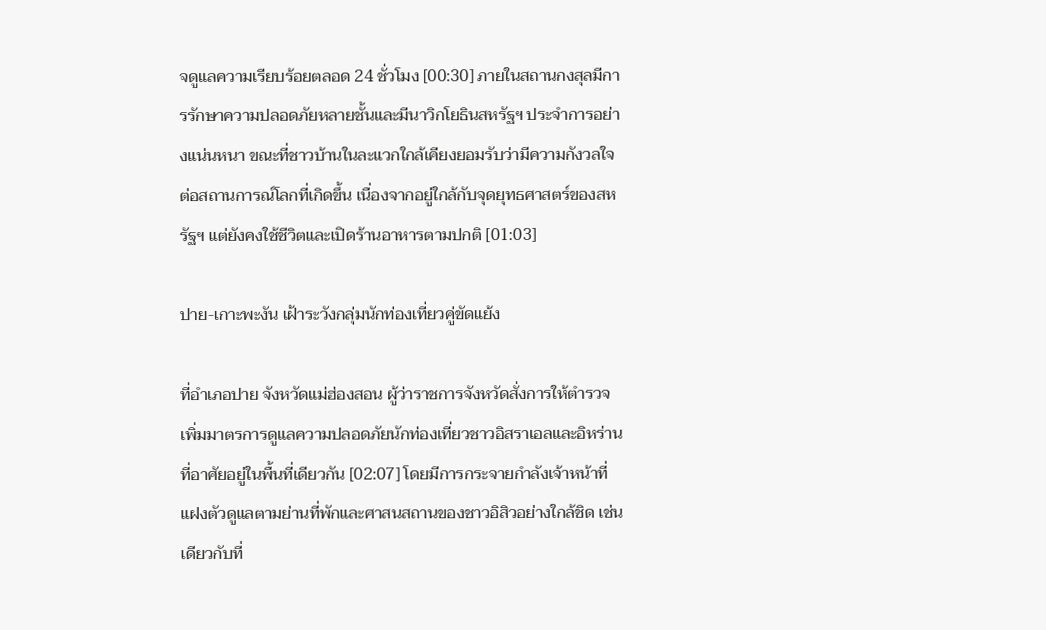จดูแลความเรียบร้อยตลอด 24 ชั่วโมง [00:30] ภายในสถานกงสุลมีการรักษาความปลอดภัยหลายชั้นและมีนาวิกโยธินสหรัฐฯ ประจำการอย่างแน่นหนา ขณะที่ชาวบ้านในละแวกใกล้เคียงยอมรับว่ามีความกังวลใจต่อสถานการณ์โลกที่เกิดขึ้น เนื่องจากอยู่ใกล้กับจุดยุทธศาสตร์ของสหรัฐฯ แต่ยังคงใช้ชีวิตและเปิดร้านอาหารตามปกติ [01:03]

ปาย-เกาะพะงัน เฝ้าระวังกลุ่มนักท่องเที่ยวคู่ขัดแย้ง

ที่อำเภอปาย จังหวัดแม่ฮ่องสอน ผู้ว่าราชการจังหวัดสั่งการให้ตำรวจเพิ่มมาตรการดูแลความปลอดภัยนักท่องเที่ยวชาวอิสราเอลและอิหร่านที่อาศัยอยู่ในพื้นที่เดียวกัน [02:07] โดยมีการกระจายกำลังเจ้าหน้าที่แฝงตัวดูแลตามย่านที่พักและศาสนสถานของชาวอิสิวอย่างใกล้ชิด เช่นเดียวกับที่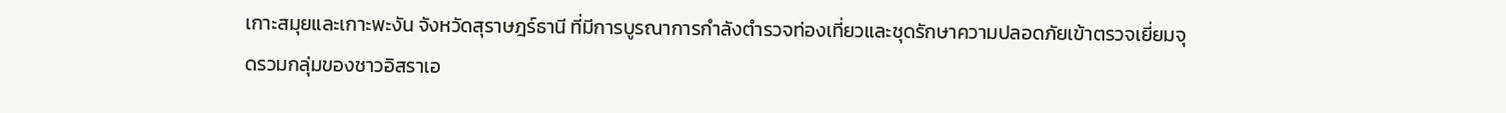เกาะสมุยและเกาะพะงัน จังหวัดสุราษฎร์ธานี ที่มีการบูรณาการกำลังตำรวจท่องเที่ยวและชุดรักษาความปลอดภัยเข้าตรวจเยี่ยมจุดรวมกลุ่มของชาวอิสราเอ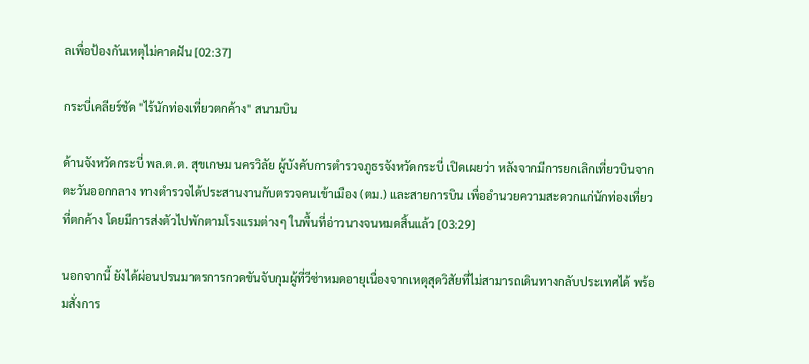ลเพื่อป้องกันเหตุไม่คาดฝัน [02:37]

กระบี่เคลียร์ชัด "ไร้นักท่องเที่ยวตกค้าง" สนามบิน

ด้านจังหวัดกระบี่ พล.ต.ต. สุขเกษม นครวิลัย ผู้บังคับการตำรวจภูธรจังหวัดกระบี่ เปิดเผยว่า หลังจากมีการยกเลิกเที่ยวบินจากตะวันออกกลาง ทางตำรวจได้ประสานงานกับตรวจคนเข้าเมือง (ตม.) และสายการบิน เพื่ออำนวยความสะดวกแก่นักท่องเที่ยวที่ตกค้าง โดยมีการส่งตัวไปพักตามโรงแรมต่างๆ ในพื้นที่อ่าวนางจนหมดสิ้นแล้ว [03:29]

นอกจากนี้ ยังได้ผ่อนปรนมาตรการกวดขันจับกุมผู้ที่วีซ่าหมดอายุเนื่องจากเหตุสุดวิสัยที่ไม่สามารถเดินทางกลับประเทศได้ พร้อมสั่งการ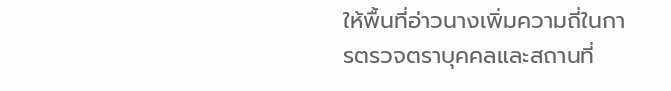ให้พื้นที่อ่าวนางเพิ่มความถี่ในการตรวจตราบุคคลและสถานที่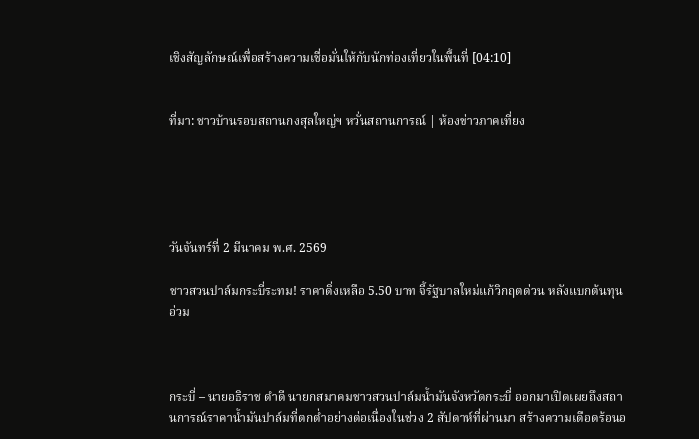เชิงสัญลักษณ์เพื่อสร้างความเชื่อมั่นให้กับนักท่องเที่ยวในพื้นที่ [04:10]


ที่มา: ชาวบ้านรอบสถานกงสุลใหญ่ฯ หวั่นสถานการณ์ | ห้องข่าวภาคเที่ยง





วันจันทร์ที่ 2 มีนาคม พ.ศ. 2569

ชาวสวนปาล์มกระบี่ระทม! ราคาดิ่งเหลือ 5.50 บาท จี้รัฐบาลใหม่แก้วิกฤตด่วน หลังแบกต้นทุนอ่วม



กระบี่ – นายอธิราช ดำดี นายกสมาคมชาวสวนปาล์มน้ำมันจังหวัดกระบี่ ออกมาเปิดเผยถึงสถานการณ์ราคาน้ำมันปาล์มที่ตกต่ำอย่างต่อเนื่องในช่วง 2 สัปดาห์ที่ผ่านมา สร้างความเดือดร้อนอ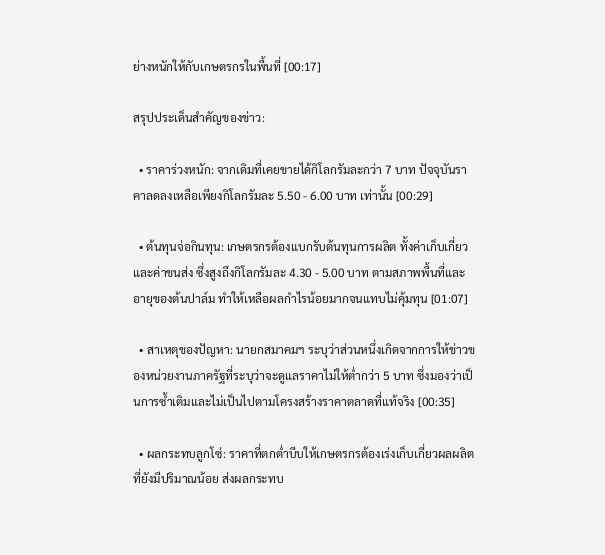ย่างหนักให้กับเกษตรกรในพื้นที่ [00:17]

สรุปประเด็นสำคัญของข่าว:

  • ราคาร่วงหนัก: จากเดิมที่เคยขายได้กิโลกรัมละกว่า 7 บาท ปัจจุบันราคาลดลงเหลือเพียงกิโลกรัมละ 5.50 - 6.00 บาท เท่านั้น [00:29]

  • ต้นทุนจ่อกินทุน: เกษตรกรต้องแบกรับต้นทุนการผลิต ทั้งค่าเก็บเกี่ยวและค่าขนส่ง ซึ่งสูงถึงกิโลกรัมละ 4.30 - 5.00 บาท ตามสภาพพื้นที่และอายุของต้นปาล์ม ทำให้เหลือผลกำไรน้อยมากจนแทบไม่คุ้มทุน [01:07]

  • สาเหตุของปัญหา: นายกสมาคมฯ ระบุว่าส่วนหนึ่งเกิดจากการให้ข่าวของหน่วยงานภาครัฐที่ระบุว่าจะดูแลราคาไม่ให้ต่ำกว่า 5 บาท ซึ่งมองว่าเป็นการซ้ำเติมและไม่เป็นไปตามโครงสร้างราคาตลาดที่แท้จริง [00:35]

  • ผลกระทบลูกโซ่: ราคาที่ตกต่ำบีบให้เกษตรกรต้องเร่งเก็บเกี่ยวผลผลิตที่ยังมีปริมาณน้อย ส่งผลกระทบ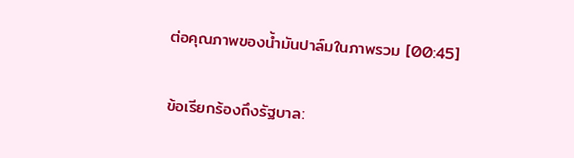ต่อคุณภาพของน้ำมันปาล์มในภาพรวม [00:45]

ข้อเรียกร้องถึงรัฐบาล: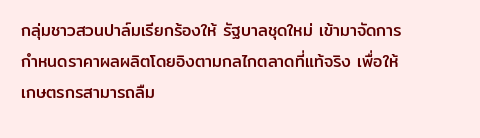กลุ่มชาวสวนปาล์มเรียกร้องให้ รัฐบาลชุดใหม่ เข้ามาจัดการกำหนดราคาผลผลิตโดยอิงตามกลไกตลาดที่แท้จริง เพื่อให้เกษตรกรสามารถลืม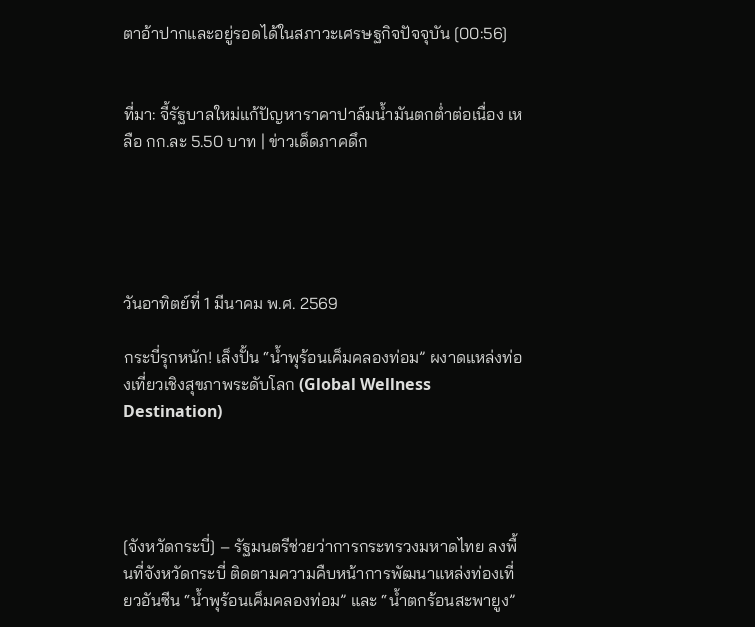ตาอ้าปากและอยู่รอดได้ในสภาวะเศรษฐกิจปัจจุบัน [00:56]


ที่มา: จี้รัฐบาลใหม่แก้ปัญหาราคาปาล์มน้ำมันตกต่ำต่อเนื่อง เหลือ กก.ละ 5.50 บาท | ข่าวเด็ดภาคดึก





วันอาทิตย์ที่ 1 มีนาคม พ.ศ. 2569

กระบี่รุกหนัก! เล็งปั้น “น้ำพุร้อนเค็มคลองท่อม” ผงาดแหล่งท่องเที่ยวเชิงสุขภาพระดับโลก (Global Wellness Destination)




[จังหวัดกระบี่] – รัฐมนตรีช่วยว่าการกระทรวงมหาดไทย ลงพื้นที่จังหวัดกระบี่ ติดตามความคืบหน้าการพัฒนาแหล่งท่องเที่ยวอันซีน “น้ำพุร้อนเค็มคลองท่อม” และ “น้ำตกร้อนสะพายูง”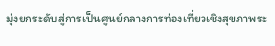มุ่งยกระดับสู่การเป็นศูนย์กลางการท่องเที่ยวเชิงสุขภาพระ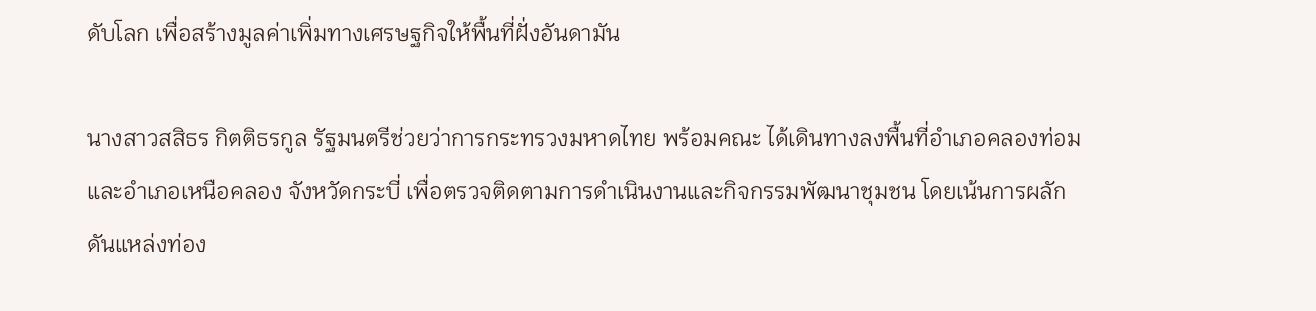ดับโลก เพื่อสร้างมูลค่าเพิ่มทางเศรษฐกิจให้พื้นที่ฝั่งอันดามัน

นางสาวสสิธร กิตติธรกูล รัฐมนตรีช่วยว่าการกระทรวงมหาดไทย พร้อมคณะ ได้เดินทางลงพื้นที่อำเภอคลองท่อม และอำเภอเหนือคลอง จังหวัดกระบี่ เพื่อตรวจติดตามการดำเนินงานและกิจกรรมพัฒนาชุมชน โดยเน้นการผลักดันแหล่งท่อง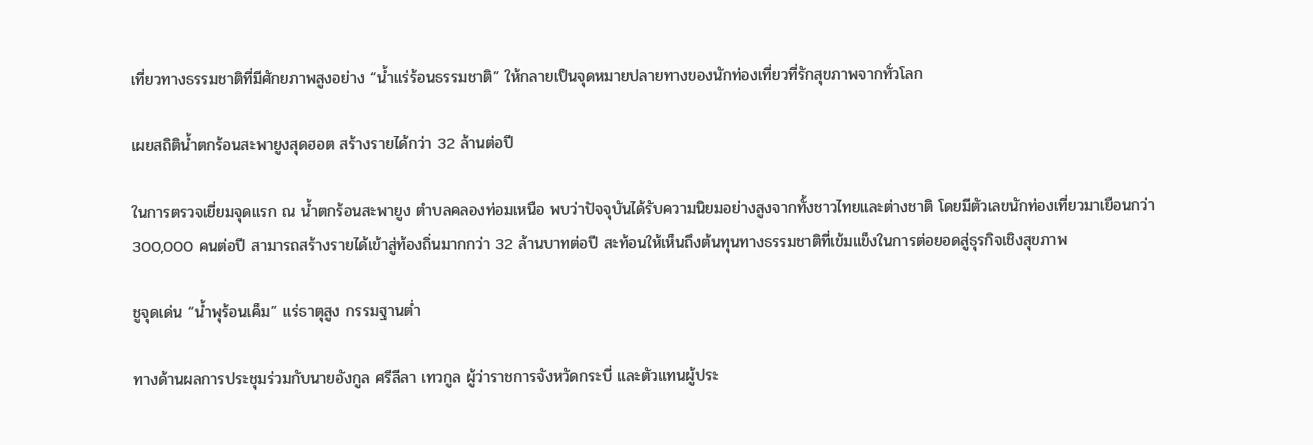เที่ยวทางธรรมชาติที่มีศักยภาพสูงอย่าง “น้ำแร่ร้อนธรรมชาติ” ให้กลายเป็นจุดหมายปลายทางของนักท่องเที่ยวที่รักสุขภาพจากทั่วโลก

เผยสถิติน้ำตกร้อนสะพายูงสุดฮอต สร้างรายได้กว่า 32 ล้านต่อปี

ในการตรวจเยี่ยมจุดแรก ณ น้ำตกร้อนสะพายูง ตำบลคลองท่อมเหนือ พบว่าปัจจุบันได้รับความนิยมอย่างสูงจากทั้งชาวไทยและต่างชาติ โดยมีตัวเลขนักท่องเที่ยวมาเยือนกว่า 300,000 คนต่อปี สามารถสร้างรายได้เข้าสู่ท้องถิ่นมากกว่า 32 ล้านบาทต่อปี สะท้อนให้เห็นถึงต้นทุนทางธรรมชาติที่เข้มแข็งในการต่อยอดสู่ธุรกิจเชิงสุขภาพ

ชูจุดเด่น “น้ำพุร้อนเค็ม” แร่ธาตุสูง กรรมฐานต่ำ

ทางด้านผลการประชุมร่วมกับนายอังกูล ศรีลีลา เทวกูล ผู้ว่าราชการจังหวัดกระบี่ และตัวแทนผู้ประ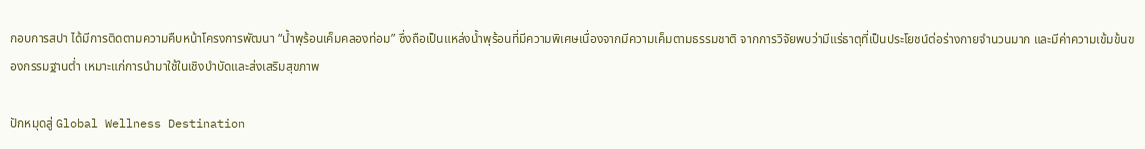กอบการสปา ได้มีการติดตามความคืบหน้าโครงการพัฒนา “น้ำพุร้อนเค็มคลองท่อม” ซึ่งถือเป็นแหล่งน้ำพุร้อนที่มีความพิเศษเนื่องจากมีความเค็มตามธรรมชาติ จากการวิจัยพบว่ามีแร่ธาตุที่เป็นประโยชน์ต่อร่างกายจำนวนมาก และมีค่าความเข้มข้นของกรรมฐานต่ำ เหมาะแก่การนำมาใช้ในเชิงบำบัดและส่งเสริมสุขภาพ

ปักหมุดสู่ Global Wellness Destination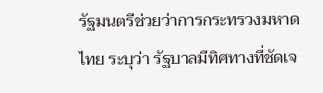รัฐมนตรีช่วยว่าการกระทรวงมหาดไทย ระบุว่า รัฐบาลมีทิศทางที่ชัดเจ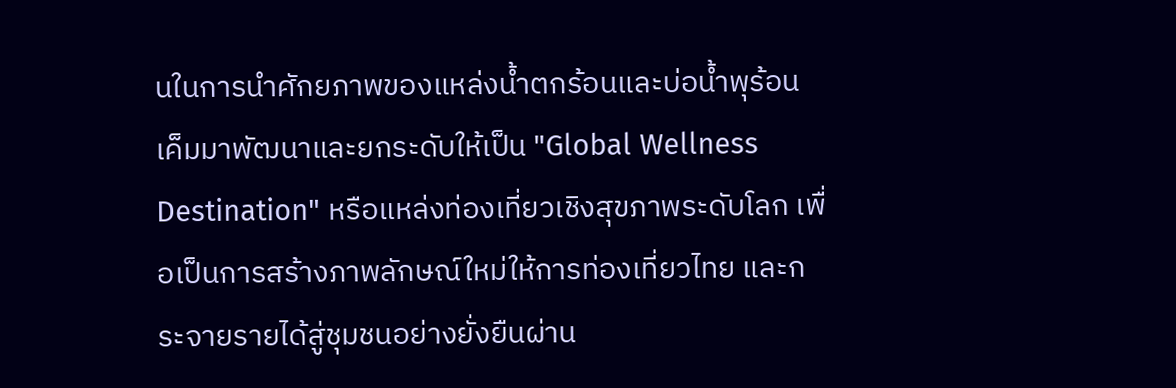นในการนำศักยภาพของแหล่งน้ำตกร้อนและบ่อน้ำพุร้อนเค็มมาพัฒนาและยกระดับให้เป็น "Global Wellness Destination" หรือแหล่งท่องเที่ยวเชิงสุขภาพระดับโลก เพื่อเป็นการสร้างภาพลักษณ์ใหม่ให้การท่องเที่ยวไทย และกระจายรายได้สู่ชุมชนอย่างยั่งยืนผ่าน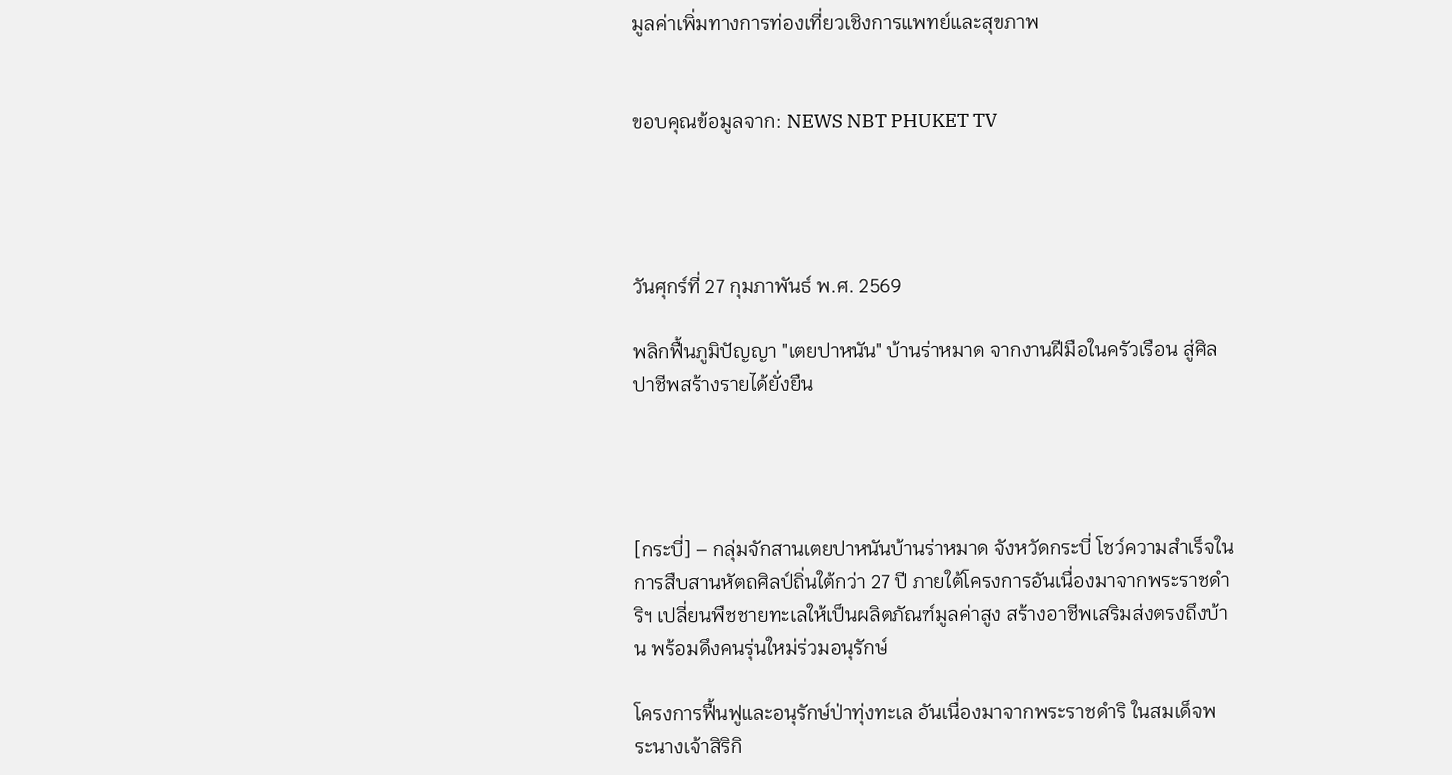มูลค่าเพิ่มทางการท่องเที่ยวเชิงการแพทย์และสุขภาพ


ขอบคุณข้อมูลจาก: NEWS NBT PHUKET TV




วันศุกร์ที่ 27 กุมภาพันธ์ พ.ศ. 2569

พลิกฟื้นภูมิปัญญา "เตยปาหนัน" บ้านร่าหมาด จากงานฝีมือในครัวเรือน สู่ศิลปาชีพสร้างรายได้ยั่งยืน




[กระบี่] – กลุ่มจักสานเตยปาหนันบ้านร่าหมาด จังหวัดกระบี่ โชว์ความสำเร็จในการสืบสานหัตถศิลป์ถิ่นใต้กว่า 27 ปี ภายใต้โครงการอันเนื่องมาจากพระราชดำริฯ เปลี่ยนพืชชายทะเลให้เป็นผลิตภัณฑ์มูลค่าสูง สร้างอาชีพเสริมส่งตรงถึงบ้าน พร้อมดึงคนรุ่นใหม่ร่วมอนุรักษ์

โครงการฟื้นฟูและอนุรักษ์ป่าทุ่งทะเล อันเนื่องมาจากพระราชดำริ ในสมเด็จพระนางเจ้าสิริกิ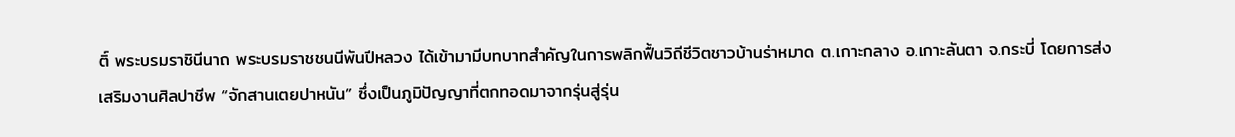ติ์ พระบรมราชินีนาถ พระบรมราชชนนีพันปีหลวง ได้เข้ามามีบทบาทสำคัญในการพลิกฟื้นวิถีชีวิตชาวบ้านร่าหมาด ต.เกาะกลาง อ.เกาะลันตา จ.กระบี่ โดยการส่งเสริมงานศิลปาชีพ “จักสานเตยปาหนัน” ซึ่งเป็นภูมิปัญญาที่ตกทอดมาจากรุ่นสู่รุ่น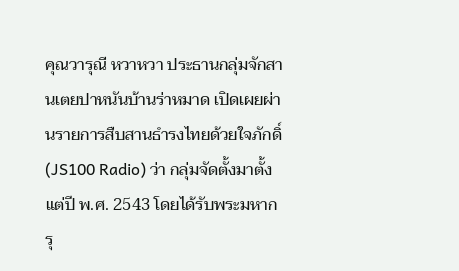คุณวารุณี หวาหวา ประธานกลุ่มจักสานเตยปาหนันบ้านร่าหมาด เปิดเผยผ่านรายการสืบสานธำรงไทยด้วยใจภักดิ์ (JS100 Radio) ว่า กลุ่มจัดตั้งมาตั้งแต่ปี พ.ศ. 2543 โดยได้รับพระมหากรุ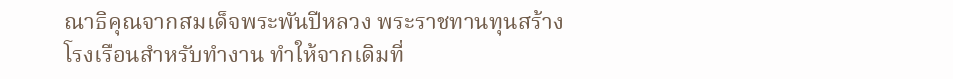ณาธิคุณจากสมเด็จพระพันปีหลวง พระราชทานทุนสร้างโรงเรือนสำหรับทำงาน ทำให้จากเดิมที่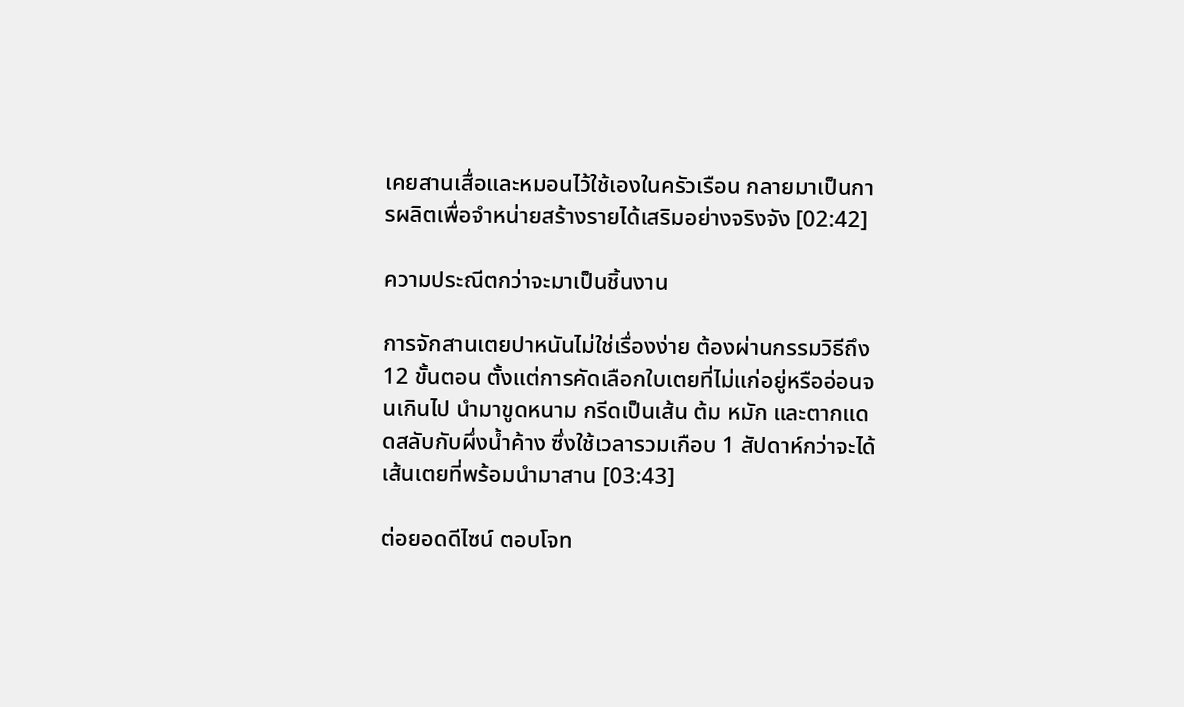เคยสานเสื่อและหมอนไว้ใช้เองในครัวเรือน กลายมาเป็นการผลิตเพื่อจำหน่ายสร้างรายได้เสริมอย่างจริงจัง [02:42]

ความประณีตกว่าจะมาเป็นชิ้นงาน

การจักสานเตยปาหนันไม่ใช่เรื่องง่าย ต้องผ่านกรรมวิธีถึง 12 ขั้นตอน ตั้งแต่การคัดเลือกใบเตยที่ไม่แก่อยู่หรืออ่อนจนเกินไป นำมาขูดหนาม กรีดเป็นเส้น ต้ม หมัก และตากแดดสลับกับผึ่งน้ำค้าง ซึ่งใช้เวลารวมเกือบ 1 สัปดาห์กว่าจะได้เส้นเตยที่พร้อมนำมาสาน [03:43]

ต่อยอดดีไซน์ ตอบโจท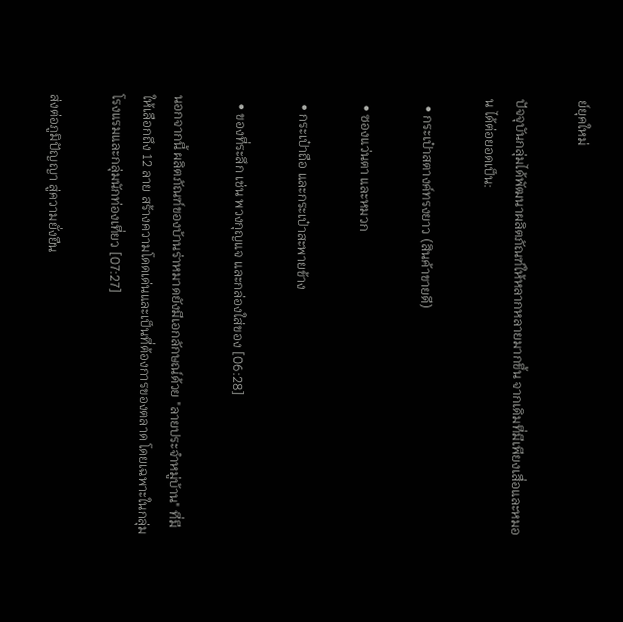ย์ยุคใหม่

ปัจจุบันกลุ่มได้พัฒนาผลิตภัณฑ์ให้หลากหลายมากขึ้น จากเดิมที่มีเพียงเสื่อและหมอน ได้ต่อยอดเป็น:

  • กระเป๋าสตางค์ทรงยาว (สินค้าขายดี)

  • ซองแว่นตา และหมวก

  • กระเป๋าถือ และกระเป๋าสะพายข้าง

  • ของที่ระลึก เช่น พวงกุญแจ และกล่องใส่ของ [06:28]

นอกจากนี้ ผลิตภัณฑ์ของบ้านร่าหมาดยังมีเอกลักษณ์ด้วย "ลายประจำหมู่บ้าน" ที่มีให้เลือกถึง 12 ลาย สร้างความโดดเด่นและเป็นที่ต้องการของตลาด โดยเฉพาะในกลุ่มโรงแรมและกลุ่มนักท่องเที่ยว [07:27]

ส่งต่อภูมิปัญญา สู่ความยั่งยืน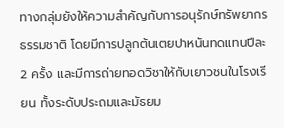ทางกลุ่มยังให้ความสำคัญกับการอนุรักษ์ทรัพยากรธรรมชาติ โดยมีการปลูกต้นเตยปาหนันทดแทนปีละ 2 ครั้ง และมีการถ่ายทอดวิชาให้กับเยาวชนในโรงเรียน ทั้งระดับประถมและมัธยม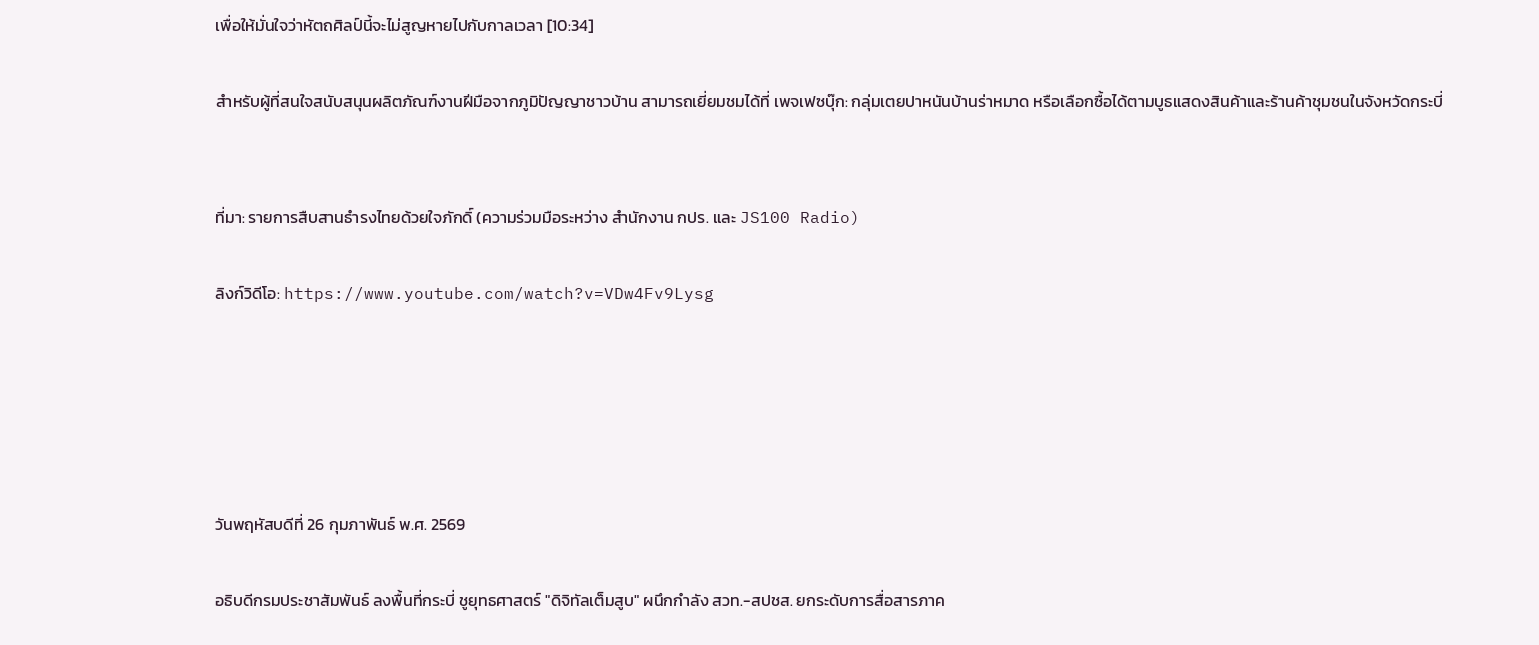เพื่อให้มั่นใจว่าหัตถศิลป์นี้จะไม่สูญหายไปกับกาลเวลา [10:34]

สำหรับผู้ที่สนใจสนับสนุนผลิตภัณฑ์งานฝีมือจากภูมิปัญญาชาวบ้าน สามารถเยี่ยมชมได้ที่ เพจเฟซบุ๊ก: กลุ่มเตยปาหนันบ้านร่าหมาด หรือเลือกซื้อได้ตามบูธแสดงสินค้าและร้านค้าชุมชนในจังหวัดกระบี่


ที่มา: รายการสืบสานธำรงไทยด้วยใจภักดิ์ (ความร่วมมือระหว่าง สำนักงาน กปร. และ JS100 Radio)

ลิงก์วิดีโอ: https://www.youtube.com/watch?v=VDw4Fv9Lysg





วันพฤหัสบดีที่ 26 กุมภาพันธ์ พ.ศ. 2569

อธิบดีกรมประชาสัมพันธ์ ลงพื้นที่กระบี่ ชูยุทธศาสตร์ "ดิจิทัลเต็มสูบ" ผนึกกำลัง สวท.-สปชส. ยกระดับการสื่อสารภาค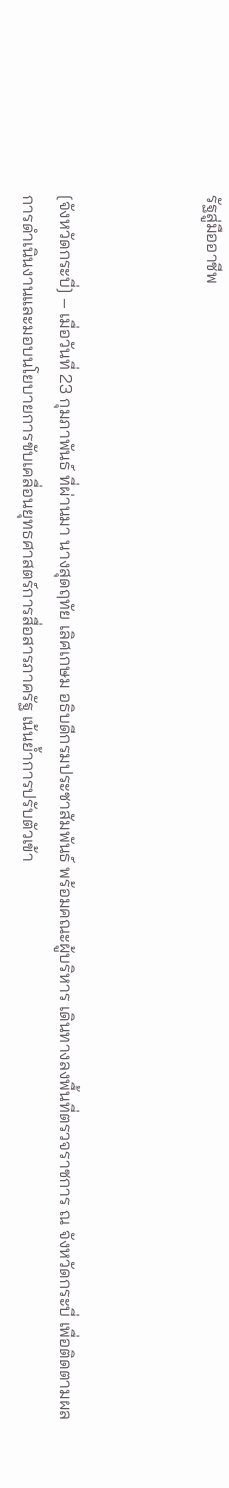รัฐสู่มืออาชีพ



[จังหวัดกระบี่] – เมื่อวันที่ 23 กุมภาพันธ์ ที่ผ่านมา นางสุดฤทัย เลิศเกษม อธิบดีกรมประชาสัมพันธ์ พร้อมคณะผู้บริหาร เดินทางลงพื้นที่ตรวจราชการ ณ จังหวัดกระบี่ เพื่อติดตามผลการดำเนินงานและมอบนโยบายการขับเคลื่อนยุทธศาสตร์การสื่อสารภาครัฐ เน้นย้ำการปรับตัวเข้า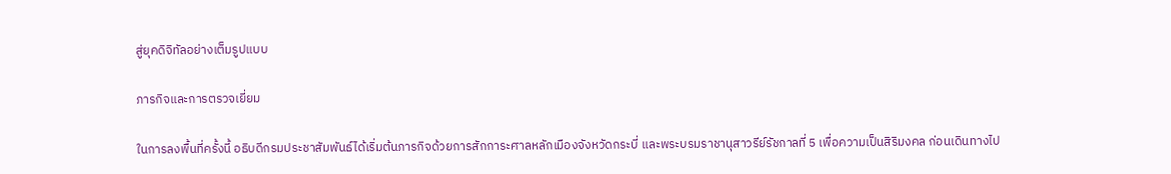สู่ยุคดิจิทัลอย่างเต็มรูปแบบ

ภารกิจและการตรวจเยี่ยม

ในการลงพื้นที่ครั้งนี้ อธิบดีกรมประชาสัมพันธ์ได้เริ่มต้นภารกิจด้วยการสักการะศาลหลักเมืองจังหวัดกระบี่ และพระบรมราชานุสาวรีย์รัชกาลที่ 5 เพื่อความเป็นสิริมงคล ก่อนเดินทางไป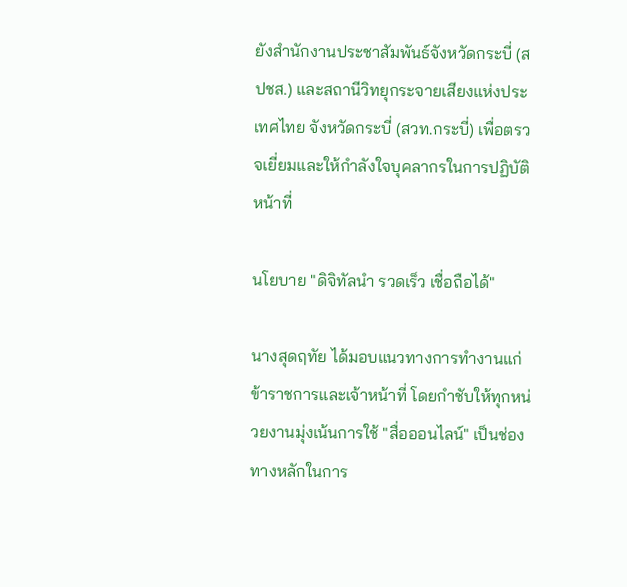ยังสำนักงานประชาสัมพันธ์จังหวัดกระบี่ (สปชส.) และสถานีวิทยุกระจายเสียงแห่งประเทศไทย จังหวัดกระบี่ (สวท.กระบี่) เพื่อตรวจเยี่ยมและให้กำลังใจบุคลากรในการปฏิบัติหน้าที่

นโยบาย "ดิจิทัลนำ รวดเร็ว เชื่อถือได้"

นางสุดฤทัย ได้มอบแนวทางการทำงานแก่ข้าราชการและเจ้าหน้าที่ โดยกำชับให้ทุกหน่วยงานมุ่งเน้นการใช้ "สื่อออนไลน์" เป็นช่องทางหลักในการ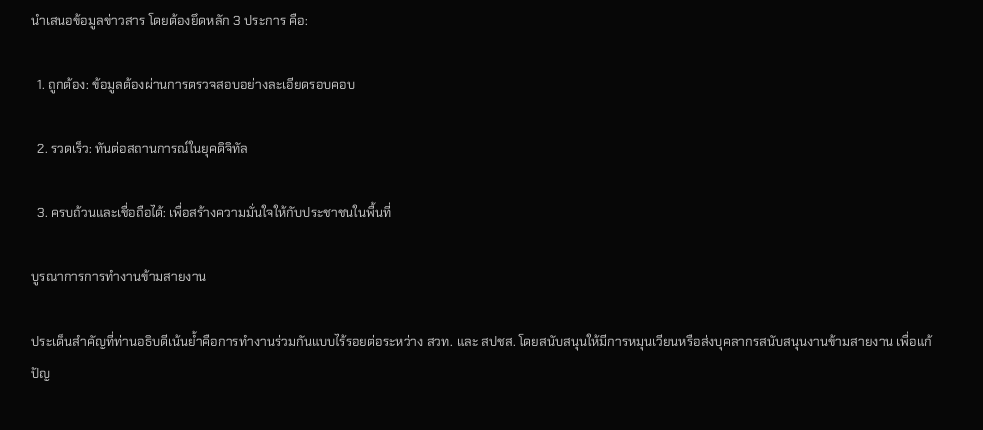นำเสนอข้อมูลข่าวสาร โดยต้องยึดหลัก 3 ประการ คือ:

  1. ถูกต้อง: ข้อมูลต้องผ่านการตรวจสอบอย่างละเอียดรอบคอบ

  2. รวดเร็ว: ทันต่อสถานการณ์ในยุคดิจิทัล

  3. ครบถ้วนและเชื่อถือได้: เพื่อสร้างความมั่นใจให้กับประชาชนในพื้นที่

บูรณาการการทำงานข้ามสายงาน

ประเด็นสำคัญที่ท่านอธิบดีเน้นย้ำคือการทำงานร่วมกันแบบไร้รอยต่อระหว่าง สวท. และ สปชส. โดยสนับสนุนให้มีการหมุนเวียนหรือส่งบุคลากรสนับสนุนงานข้ามสายงาน เพื่อแก้ปัญ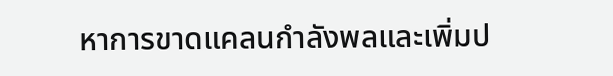หาการขาดแคลนกำลังพลและเพิ่มป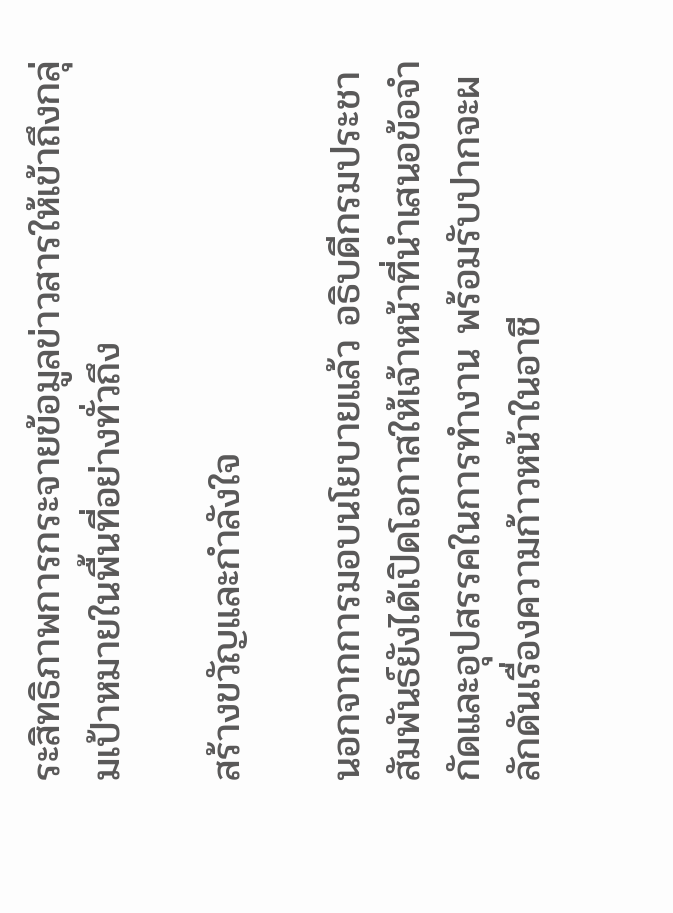ระสิทธิภาพการกระจายข้อมูลข่าวสารให้เข้าถึงกลุ่มเป้าหมายในพื้นที่อย่างทั่วถึง

สร้างขวัญและกำลังใจ

นอกจากการมอบนโยบายแล้ว อธิบดีกรมประชาสัมพันธ์ยังได้เปิดโอกาสให้เจ้าหน้าที่นำเสนอข้อจำกัดและอุปสรรคในการทำงาน พร้อมรับปากจะผลักดันเรื่องความก้าวหน้าในอาชี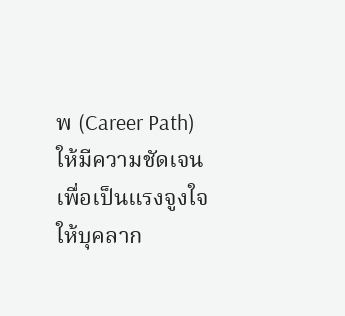พ (Career Path) ให้มีความชัดเจน เพื่อเป็นแรงจูงใจให้บุคลาก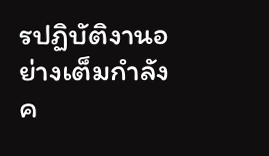รปฏิบัติงานอย่างเต็มกำลังค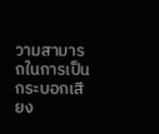วามสามารถในการเป็นกระบอกเสียง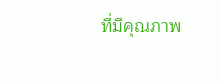ที่มีคุณภาพ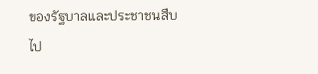ของรัฐบาลและประชาชนสืบไป